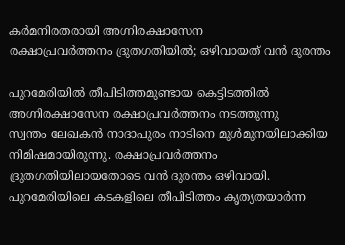കർമനിരതരായി അഗ്നിരക്ഷാസേന
രക്ഷാപ്രവർത്തനം ദ്രുതഗതിയിൽ; ഒഴിവായത് വൻ ദുരന്തം

പുറമേരിയിൽ തീപിടിത്തമുണ്ടായ കെട്ടിടത്തിൽ അഗ്നിരക്ഷാസേന രക്ഷാപ്രവർത്തനം നടത്തുന്നു
സ്വന്തം ലേഖകൻ നാദാപുരം നാടിനെ മുൾമുനയിലാക്കിയ നിമിഷമായിരുന്നു. രക്ഷാപ്രവർത്തനം ദ്രുതഗതിയിലായതോടെ വൻ ദുരന്തം ഒഴിവായി. പുറമേരിയിലെ കടകളിലെ തീപിടിത്തം കൃത്യതയാർന്ന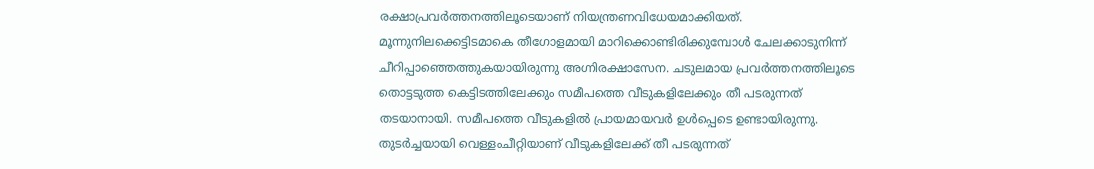രക്ഷാപ്രവർത്തനത്തിലൂടെയാണ് നിയന്ത്രണവിധേയമാക്കിയത്. മൂന്നുനിലക്കെട്ടിടമാകെ തീഗോളമായി മാറിക്കൊണ്ടിരിക്കുമ്പോൾ ചേലക്കാടുനിന്ന് ചീറിപ്പാഞ്ഞെത്തുകയായിരുന്നു അഗ്നിരക്ഷാസേന. ചടുലമായ പ്രവർത്തനത്തിലൂടെ തൊട്ടടുത്ത കെട്ടിടത്തിലേക്കും സമീപത്തെ വീടുകളിലേക്കും തീ പടരുന്നത് തടയാനായി. സമീപത്തെ വീടുകളിൽ പ്രായമായവർ ഉൾപ്പെടെ ഉണ്ടായിരുന്നു. തുടർച്ചയായി വെള്ളംചീറ്റിയാണ് വീടുകളിലേക്ക് തീ പടരുന്നത്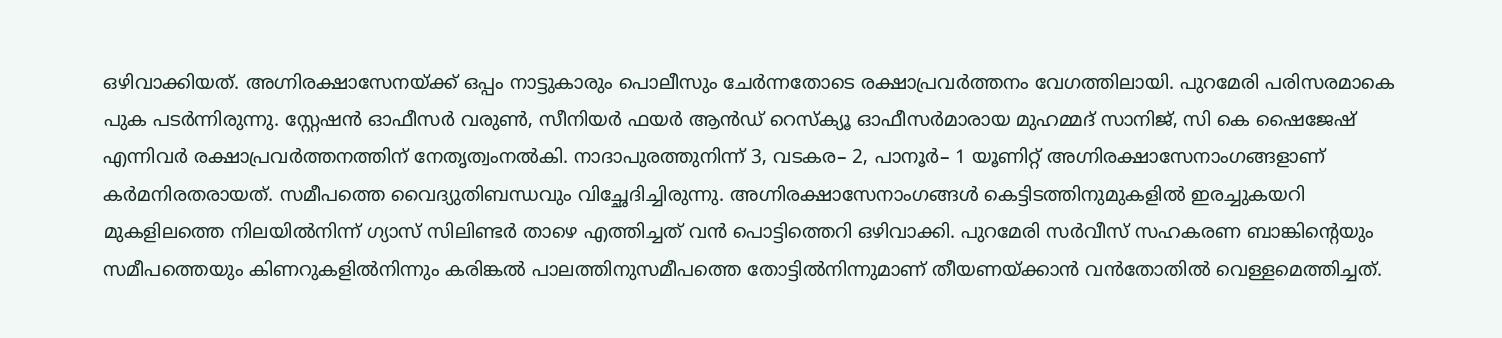ഒഴിവാക്കിയത്. അഗ്നിരക്ഷാസേനയ്ക്ക് ഒപ്പം നാട്ടുകാരും പൊലീസും ചേർന്നതോടെ രക്ഷാപ്രവർത്തനം വേഗത്തിലായി. പുറമേരി പരിസരമാകെ പുക പടർന്നിരുന്നു. സ്റ്റേഷൻ ഓഫീസർ വരുൺ, സീനിയർ ഫയർ ആൻഡ് റെസ്ക്യൂ ഓഫീസർമാരായ മുഹമ്മദ് സാനിജ്, സി കെ ഷൈജേഷ് എന്നിവർ രക്ഷാപ്രവർത്തനത്തിന് നേതൃത്വംനൽകി. നാദാപുരത്തുനിന്ന് 3, വടകര– 2, പാനൂർ– 1 യൂണിറ്റ് അഗ്നിരക്ഷാസേനാംഗങ്ങളാണ് കർമനിരതരായത്. സമീപത്തെ വൈദ്യുതിബന്ധവും വിച്ഛേദിച്ചിരുന്നു. അഗ്നിരക്ഷാസേനാംഗങ്ങൾ കെട്ടിടത്തിനുമുകളിൽ ഇരച്ചുകയറി മുകളിലത്തെ നിലയിൽനിന്ന് ഗ്യാസ് സിലിണ്ടർ താഴെ എത്തിച്ചത് വൻ പൊട്ടിത്തെറി ഒഴിവാക്കി. പുറമേരി സർവീസ് സഹകരണ ബാങ്കിന്റെയും സമീപത്തെയും കിണറുകളിൽനിന്നും കരിങ്കൽ പാലത്തിനുസമീപത്തെ തോട്ടിൽനിന്നുമാണ് തീയണയ്ക്കാൻ വൻതോതിൽ വെള്ളമെത്തിച്ചത്.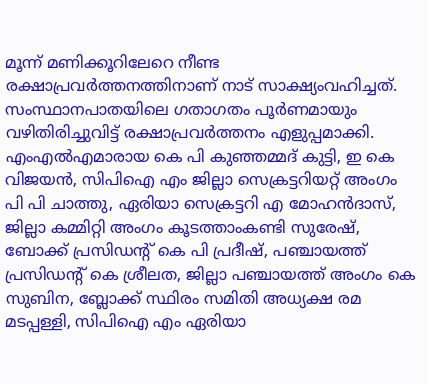മൂന്ന് മണിക്കൂറിലേറെ നീണ്ട രക്ഷാപ്രവർത്തനത്തിനാണ് നാട് സാക്ഷ്യംവഹിച്ചത്. സംസ്ഥാനപാതയിലെ ഗതാഗതം പൂർണമായും വഴിതിരിച്ചുവിട്ട് രക്ഷാപ്രവർത്തനം എളുപ്പമാക്കി. എംഎൽഎമാരായ കെ പി കുഞ്ഞമ്മദ് കുട്ടി, ഇ കെ വിജയൻ, സിപിഐ എം ജില്ലാ സെക്രട്ടറിയറ്റ് അംഗം പി പി ചാത്തു, ഏരിയാ സെക്രട്ടറി എ മോഹൻദാസ്, ജില്ലാ കമ്മിറ്റി അംഗം കൂടത്താംകണ്ടി സുരേഷ്, ബോക്ക് പ്രസിഡന്റ് കെ പി പ്രദീഷ്, പഞ്ചായത്ത് പ്രസിഡന്റ് കെ ശ്രീലത, ജില്ലാ പഞ്ചായത്ത് അംഗം കെ സുബിന, ബ്ലോക്ക് സ്ഥിരം സമിതി അധ്യക്ഷ രമ മടപ്പള്ളി, സിപിഐ എം ഏരിയാ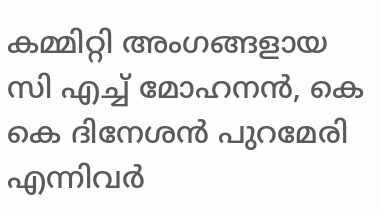കമ്മിറ്റി അംഗങ്ങളായ സി എച്ച് മോഹനൻ, കെ കെ ദിനേശൻ പുറമേരി എന്നിവർ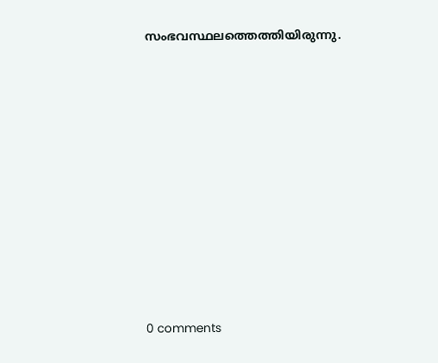സംഭവസ്ഥലത്തെത്തിയിരുന്നു.










0 comments